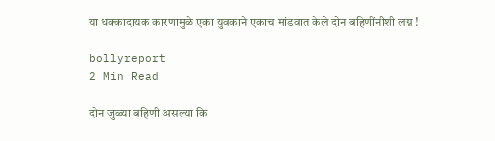या धक्कादायक कारणामुळे एका युवकाने एकाच मांडवात केले दोन बहिणींनीशी लग्न !

bollyreport
2 Min Read

दोन जुळ्या बहिणी असल्या कि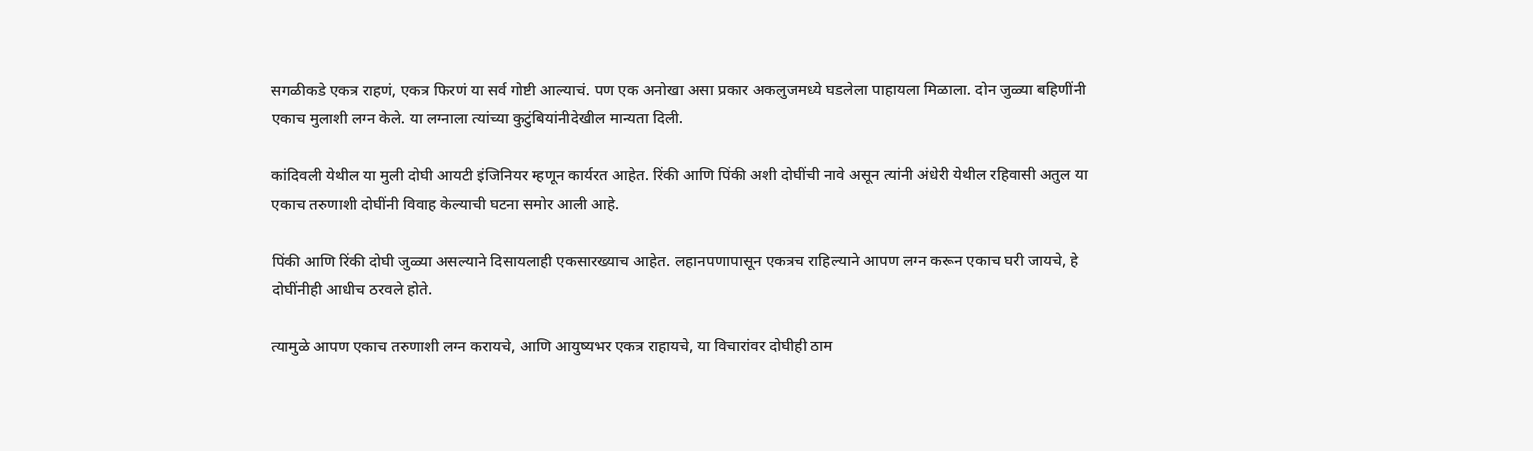सगळीकडे एकत्र राहणं, एकत्र फिरणं या सर्व गोष्टी आल्याचं. पण एक अनोखा असा प्रकार अकलुजमध्ये घडलेला पाहायला मिळाला. दोन जुळ्या बहिणींनी एकाच मुलाशी लग्न केले. या लग्नाला त्यांच्या कुटुंबियांनीदेखील मान्यता दिली.

कांदिवली येथील या मुली दोघी आयटी इंजिनियर म्हणून कार्यरत आहेत. रिंकी आणि पिंकी अशी दोघींची नावे असून त्यांनी अंधेरी येथील रहिवासी अतुल या एकाच तरुणाशी दोघींनी विवाह केल्याची घटना समोर आली आहे.

पिंकी आणि रिंकी दोघी जुळ्या असल्याने दिसायलाही एकसारख्याच आहेत. लहानपणापासून एकत्रच राहिल्याने आपण लग्न करून एकाच घरी जायचे, हे दोघींनीही आधीच ठरवले होते.

त्यामुळे आपण एकाच तरुणाशी लग्न करायचे, आणि आयुष्यभर एकत्र राहायचे, या विचारांवर दोघीही ठाम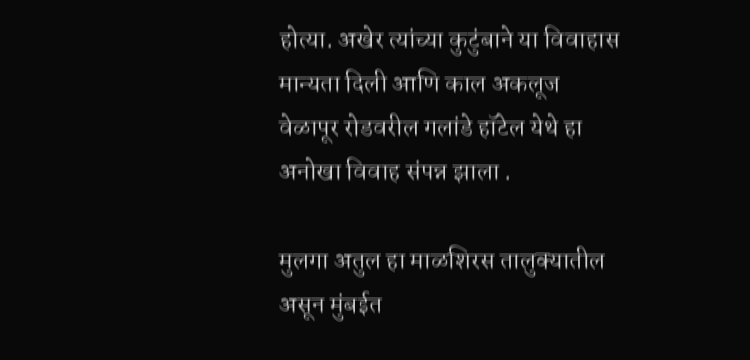होत्या. अखेर त्यांच्या कुटुंबाने या विवाहास मान्यता दिली आणि काल अकलूज वेळापूर रोडवरील गलांडे हॉटेल येथे हा अनोखा विवाह संपन्न झाला .

मुलगा अतुल हा माळशिरस तालुक्यातील असून मुंबईत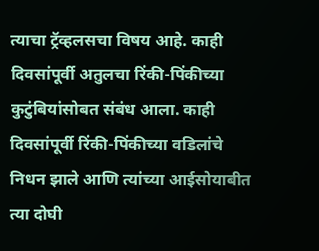त्याचा ट्रॅव्हलसचा विषय आहे. काही दिवसांपूर्वी अतुलचा रिंकी-पिंकीच्या कुटुंबियांसोबत संबंध आला. काही दिवसांपूर्वी रिंकी-पिंकीच्या वडिलांचे निधन झाले आणि त्यांच्या आईसोयाबीत त्या दोघी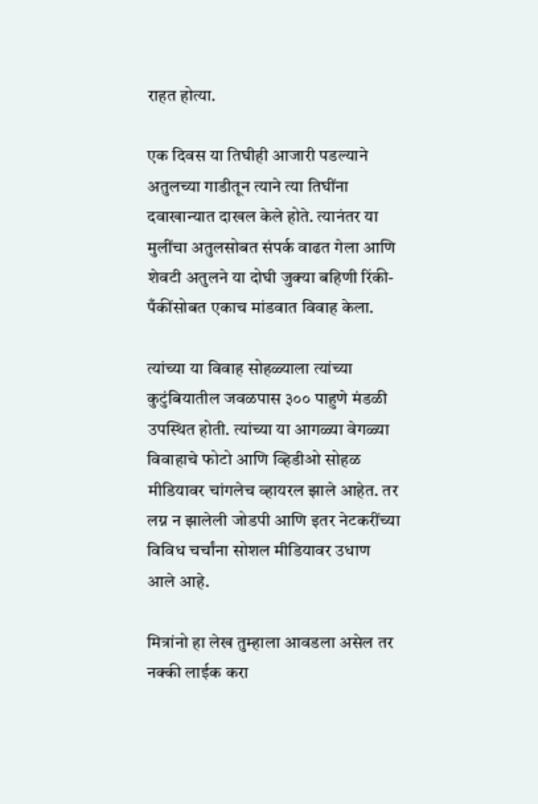राहत होत्या.

एक दिवस या तिघीही आजारी पडल्याने अतुलच्या गाडीतून त्याने त्या तिघींना दवाखान्यात दाखल केले होते. त्यानंतर या मुलींचा अतुलसोबत संपर्क वाढत गेला आणि शेवटी अतुलने या दोघी जुक्या बहिणी रिंकी-पँकींसोबत एकाच मांडवात विवाह केला.

त्यांच्या या विवाह सोहळ्याला त्यांच्या कुटुंबियातील जवळपास ३०० पाहुणे मंडळी उपस्थित होती. त्यांच्या या आगळ्या वेगळ्या विवाहाचे फोटो आणि व्हिडीओ सोहळ मीडियावर चांगलेच व्हायरल झाले आहेत. तर लग्न न झालेली जोडपी आणि इतर नेटकरींच्या विविध चर्चांना सोशल मीडियावर उधाण आले आहे.

मित्रांनो हा लेख तुम्हाला आवडला असेल तर नक्की लाईक करा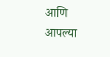आणि आपल्या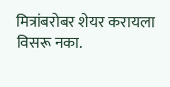मित्रांबरोबर शेयर करायला विसरू नका.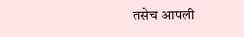तसेच आपली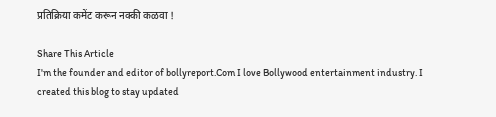प्रतिक्रिया कमेंट करून नक्की कळवा !

Share This Article
I'm the founder and editor of bollyreport.Com I love Bollywood entertainment industry. I created this blog to stay updated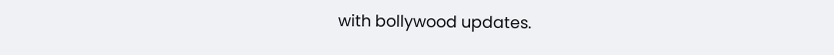with bollywood updates.